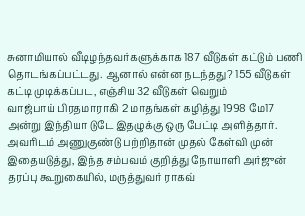சுனாமியால் வீடிழந்தவர்களுக்காக 187 வீடுகள் கட்டும் பணி தொடங்கப்பட்டது. ஆனால் என்ன நடந்தது? 155 வீடுகள் கட்டி முடிக்கப்பட, எஞ்சிய 32 வீடுகள் வெறும்
வாஜ்பாய் பிரதமாராகி 2 மாதங்கள் கழித்து 1998 மே17 அன்று இந்தியா டுடே இதழுக்கு ஒரு பேட்டி அளித்தார். அவரிடம் அணுகுண்டு பற்றிதான் முதல் கேள்வி முன்
இதையடுத்து, இந்த சம்பவம் குறித்து நோயாளி அர்ஜுன் தரப்பு கூறுகையில், மருத்துவர் ராகவ்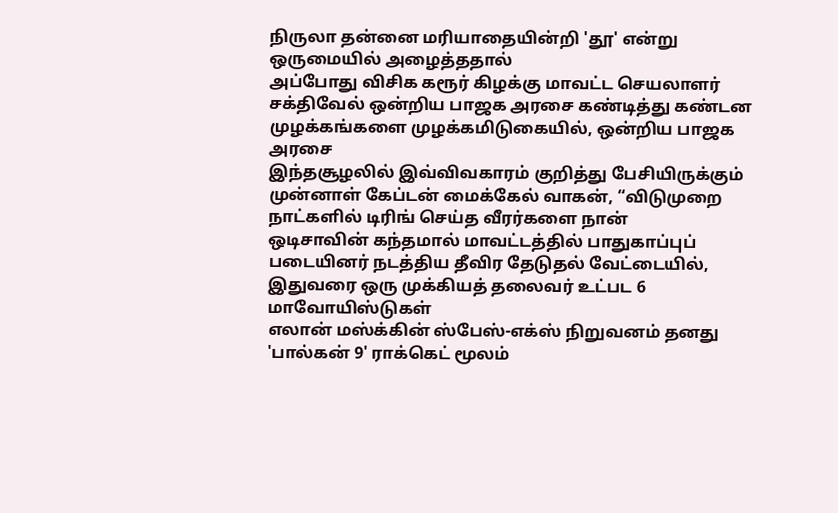நிருலா தன்னை மரியாதையின்றி 'தூ' என்று ஒருமையில் அழைத்ததால்
அப்போது விசிக கரூர் கிழக்கு மாவட்ட செயலாளர் சக்திவேல் ஒன்றிய பாஜக அரசை கண்டித்து கண்டன முழக்கங்களை முழக்கமிடுகையில், ஒன்றிய பாஜக அரசை
இந்தசூழலில் இவ்விவகாரம் குறித்து பேசியிருக்கும் முன்னாள் கேப்டன் மைக்கேல் வாகன், “விடுமுறை நாட்களில் டிரிங் செய்த வீரர்களை நான்
ஒடிசாவின் கந்தமால் மாவட்டத்தில் பாதுகாப்புப் படையினர் நடத்திய தீவிர தேடுதல் வேட்டையில், இதுவரை ஒரு முக்கியத் தலைவர் உட்பட 6 மாவோயிஸ்டுகள்
எலான் மஸ்க்கின் ஸ்பேஸ்-எக்ஸ் நிறுவனம் தனது 'பால்கன் 9' ராக்கெட் மூலம்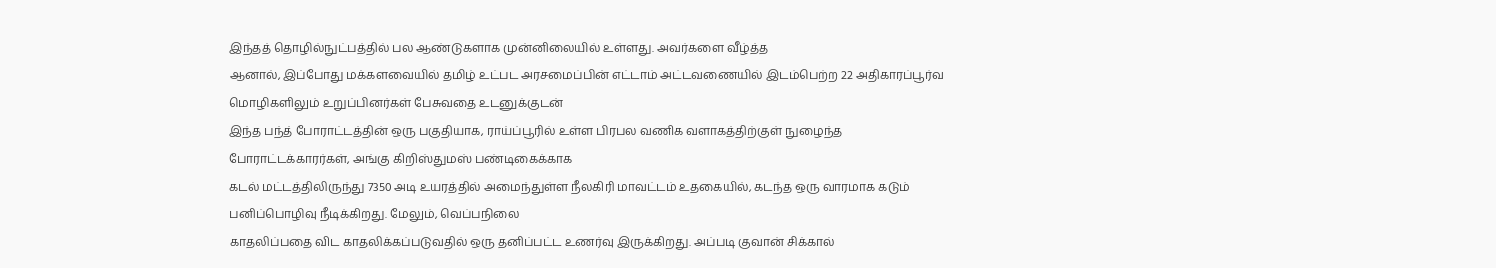இந்தத் தொழில்நுட்பத்தில் பல ஆண்டுகளாக முன்னிலையில் உள்ளது. அவர்களை வீழ்த்த
ஆனால், இப்போது மக்களவையில் தமிழ் உட்பட அரசமைப்பின் எட்டாம் அட்டவணையில் இடம்பெற்ற 22 அதிகாரப்பூர்வ மொழிகளிலும் உறுப்பினர்கள் பேசுவதை உடனுக்குடன்
இந்த பந்த் போராட்டத்தின் ஒரு பகுதியாக, ராய்ப்பூரில் உள்ள பிரபல வணிக வளாகத்திற்குள் நுழைந்த போராட்டக்காரர்கள், அங்கு கிறிஸ்துமஸ் பண்டிகைக்காக
கடல் மட்டத்திலிருந்து 7350 அடி உயரத்தில் அமைந்துள்ள நீலகிரி மாவட்டம் உதகையில், கடந்த ஒரு வாரமாக கடும் பனிப்பொழிவு நீடிக்கிறது. மேலும், வெப்பநிலை
காதலிப்பதை விட காதலிக்கப்படுவதில் ஒரு தனிப்பட்ட உணர்வு இருக்கிறது. அப்படி குவான் சிக்கால்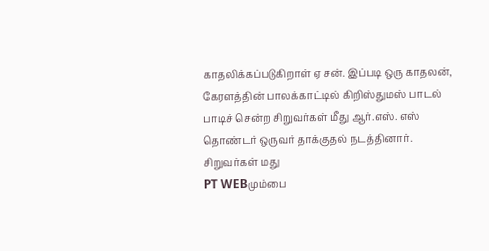காதலிக்கப்படுகிறாள் ஏ சன். இப்படி ஒரு காதலன்,
கேரளத்தின் பாலக்காட்டில் கிறிஸ்துமஸ் பாடல் பாடிச் சென்ற சிறுவர்கள் மீது ஆர்.எஸ். எஸ் தொண்டர் ஒருவர் தாக்குதல் நடத்தினார். சிறுவர்கள் மது
PT WEBமும்பை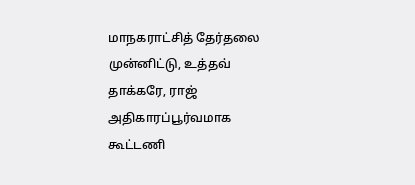மாநகராட்சித் தேர்தலை முன்னிட்டு, உத்தவ் தாக்கரே, ராஜ் அதிகாரப்பூர்வமாக கூட்டணி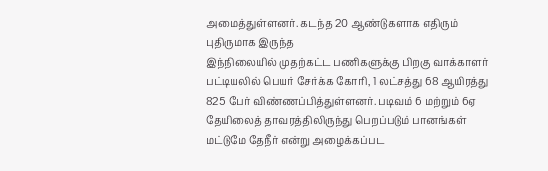அமைத்துள்ளனர். கடந்த 20 ஆண்டுகளாக எதிரும் புதிருமாக இருந்த
இந்நிலையில் முதற்கட்ட பணிகளுக்கு பிறகு வாக்காளர் பட்டியலில் பெயர் சேர்க்க கோரி, 1 லட்சத்து 68 ஆயிரத்து 825 பேர் விண்ணப்பித்துள்ளனர். படிவம் 6 மற்றும் 6ஏ
தேயிலைத் தாவரத்திலிருந்து பெறப்படும் பானங்கள் மட்டுமே தேநீர் என்று அழைக்கப்பட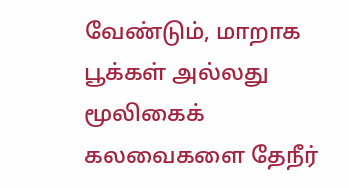வேண்டும், மாறாக பூக்கள் அல்லது மூலிகைக் கலவைகளை தேநீர்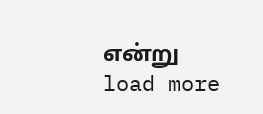என்று
load more